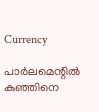Currency

പാര്‍ലമെന്റില്‍ കുഞ്ഞിനെ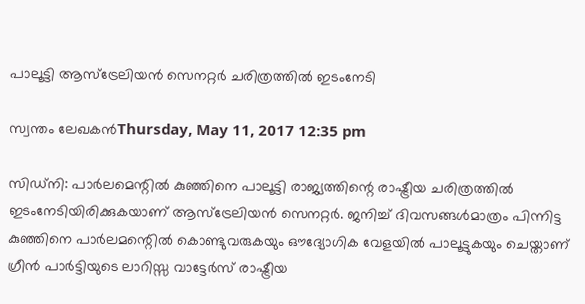പാലൂട്ടി ആസ്‌ട്രേലിയന്‍ സെനറ്റര്‍ ചരിത്രത്തില്‍ ഇടംനേടി

സ്വന്തം ലേഖകന്‍Thursday, May 11, 2017 12:35 pm

സിഡ്‌നി: പാര്‍ലമെന്റില്‍ കുഞ്ഞിനെ പാലൂട്ടി രാജ്യത്തിന്റെ രാഷ്ട്രീയ ചരിത്രത്തില്‍ ഇടംനേടിയിരിക്കുകയാണ് ആസ്‌ട്രേലിയന്‍ സെനറ്റര്‍. ജനിച്ച് ദിവസങ്ങള്‍മാത്രം പിന്നിട്ട കുഞ്ഞിനെ പാര്‍ലമന്റെില്‍ കൊണ്ടുവരുകയും ഔദ്യോഗിക വേളയില്‍ പാലൂട്ടുകയും ചെയ്താണ് ഗ്രീന്‍ പാര്‍ട്ടിയുടെ ലാറിസ്സ വാട്ടേര്‍സ് രാഷ്ട്രീയ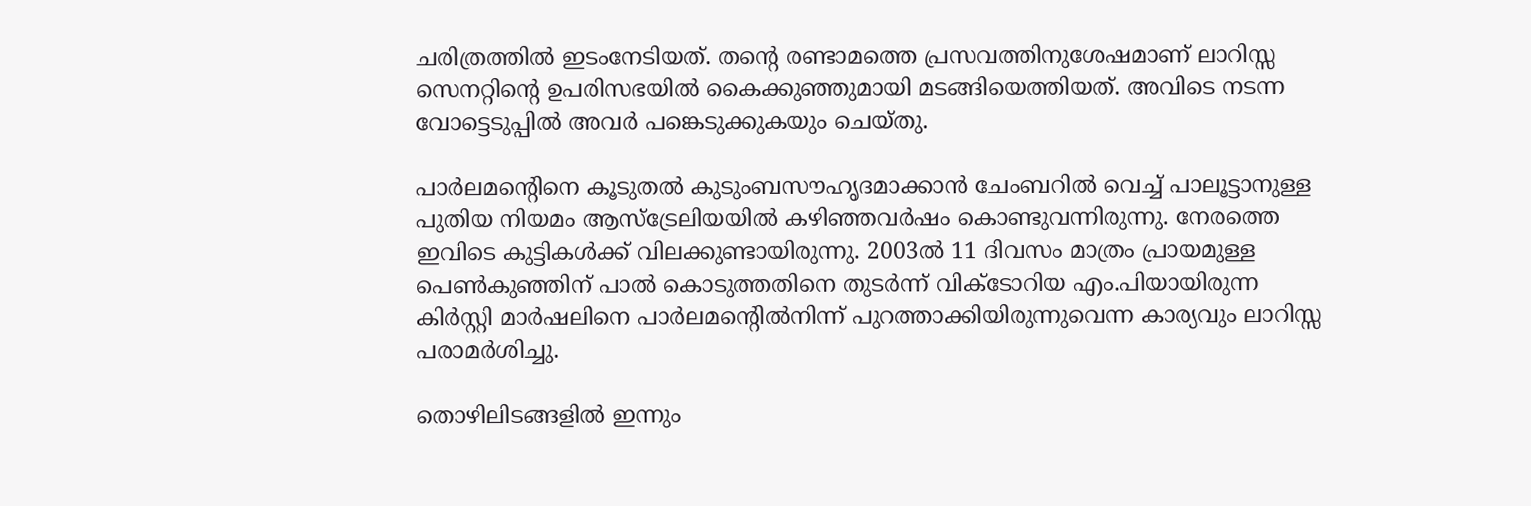ചരിത്രത്തില്‍ ഇടംനേടിയത്. തന്റെ രണ്ടാമത്തെ പ്രസവത്തിനുശേഷമാണ് ലാറിസ്സ സെനറ്റിന്റെ ഉപരിസഭയില്‍ കൈക്കുഞ്ഞുമായി മടങ്ങിയെത്തിയത്. അവിടെ നടന്ന വോട്ടെടുപ്പില്‍ അവര്‍ പങ്കെടുക്കുകയും ചെയ്തു.

പാര്‍ലമന്റെിനെ കൂടുതല്‍ കുടുംബസൗഹൃദമാക്കാന്‍ ചേംബറില്‍ വെച്ച് പാലൂട്ടാനുള്ള പുതിയ നിയമം ആസ്‌ട്രേലിയയില്‍ കഴിഞ്ഞവര്‍ഷം കൊണ്ടുവന്നിരുന്നു. നേരത്തെ ഇവിടെ കുട്ടികള്‍ക്ക് വിലക്കുണ്ടായിരുന്നു. 2003ല്‍ 11 ദിവസം മാത്രം പ്രായമുള്ള പെണ്‍കുഞ്ഞിന് പാല്‍ കൊടുത്തതിനെ തുടര്‍ന്ന് വിക്‌ടോറിയ എം.പിയായിരുന്ന കിര്‍സ്റ്റി മാര്‍ഷലിനെ പാര്‍ലമന്റെില്‍നിന്ന് പുറത്താക്കിയിരുന്നുവെന്ന കാര്യവും ലാറിസ്സ പരാമര്‍ശിച്ചു.

തൊഴിലിടങ്ങളില്‍ ഇന്നും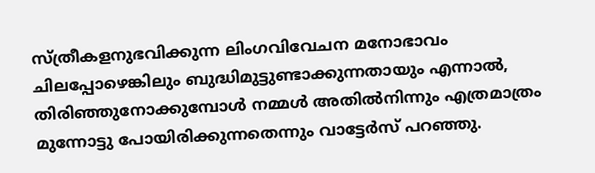സ്ത്രീകളനുഭവിക്കുന്ന ലിംഗവിവേചന മനോഭാവം ചിലപ്പോഴെങ്കിലും ബുദ്ധിമുട്ടുണ്ടാക്കുന്നതായും എന്നാല്‍, തിരിഞ്ഞുനോക്കുമ്പോള്‍ നമ്മള്‍ അതില്‍നിന്നും എത്രമാത്രം മുന്നോട്ടു പോയിരിക്കുന്നതെന്നും വാട്ടേര്‍സ് പറഞ്ഞു.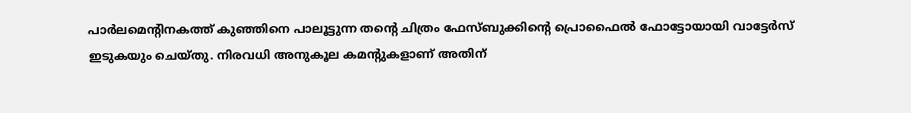പാര്‍ലമെന്റിനകത്ത് കുഞ്ഞിനെ പാലൂട്ടുന്ന തന്റെ ചിത്രം ഫേസ്ബുക്കിന്റെ പ്രൊഫൈല്‍ ഫോട്ടോയായി വാട്ടേര്‍സ് ഇടുകയും ചെയ്തു. നിരവധി അനുകൂല കമന്റുകളാണ് അതിന്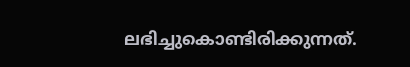ലഭിച്ചുകൊണ്ടിരിക്കുന്നത്.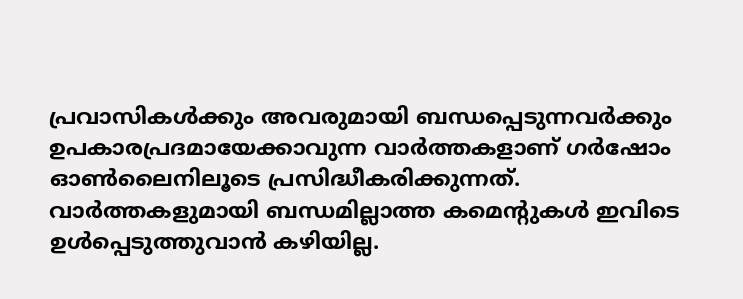പ്രവാസികൾക്കും അവരുമായി ബന്ധപ്പെടുന്നവർക്കും ഉപകാരപ്രദമായേക്കാവുന്ന വാർത്തകളാണ് ഗർഷോം ഓൺലൈനിലൂടെ പ്രസിദ്ധീകരിക്കുന്നത്. വാർത്തകളുമായി ബന്ധമില്ലാത്ത കമെന്റുകൾ ഇവിടെ ഉൾപ്പെടുത്തുവാൻ കഴിയില്ല.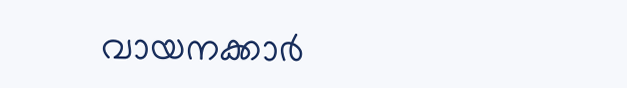വായനക്കാർ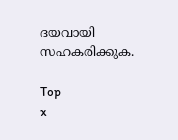ദയവായി സഹകരിക്കുക.

Top
x